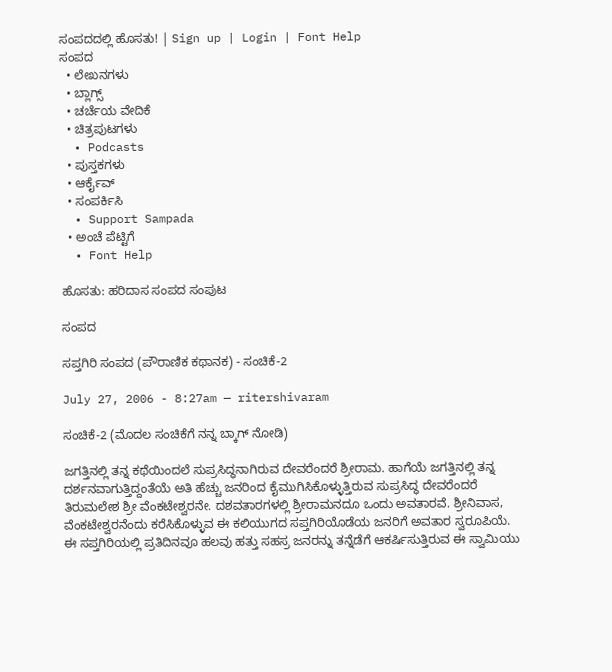ಸಂಪದದಲ್ಲಿ ಹೊಸತು! | Sign up | Login | Font Help
ಸಂಪದ
  • ಲೇಖನಗಳು
  • ಬ್ಲಾಗ್ಸ್
  • ಚರ್ಚೆಯ ವೇದಿಕೆ
  • ಚಿತ್ರಪುಟಗಳು
  • Podcasts
  • ಪುಸ್ತಕಗಳು
  • ಆರ್ಕೈವ್
  • ಸಂಪರ್ಕಿಸಿ
  • Support Sampada
  • ಅಂಚೆ ಪೆಟ್ಟಿಗೆ
  • Font Help

ಹೊಸತು: ಹರಿದಾಸ ಸಂಪದ ಸಂಪುಟ

ಸಂಪದ

ಸಪ್ತಗಿರಿ ಸಂಪದ (ಪೌರಾಣಿಕ ಕಥಾನಕ) - ಸಂಚಿಕೆ-2

July 27, 2006 - 8:27am — ritershivaram

ಸಂಚಿಕೆ-2 (ಮೊದಲ ಸಂಚಿಕೆಗೆ ನನ್ನ ಬ್ಕಾಗ್ ನೋಡಿ)

ಜಗತ್ತಿನಲ್ಲಿ ತನ್ನ ಕಥೆಯಿಂದಲೆ ಸುಪ್ರಸಿದ್ಧನಾಗಿರುವ ದೇವರೆಂದರೆ ಶ್ರೀರಾಮ. ಹಾಗೆಯೆ ಜಗತ್ತಿನಲ್ಲಿ ತನ್ನ ದರ್ಶನವಾಗುತ್ತಿದ್ದಂತೆಯೆ ಅತಿ ಹೆಚ್ಚು ಜನರಿಂದ ಕೈಮುಗಿಸಿಕೊಳ್ಳುತ್ತಿರುವ ಸುಪ್ರಸಿದ್ಧ ದೇವರೆಂದರೆ ತಿರುಮಲೇಶ ಶ್ರೀ ವೆಂಕಟೇಶ್ವರನೇ. ದಶವತಾರಗಳಲ್ಲಿ ಶ್ರೀರಾಮನದೂ ಒಂದು ಅವತಾರವೆ. ಶ್ರೀನಿವಾಸ, ವೆಂಕಟೇಶ್ವರನೆಂದು ಕರೆಸಿಕೊಳ್ಳುವ ಈ ಕಲಿಯುಗದ ಸಪ್ತಗಿರಿಯೊಡೆಯ ಜನರಿಗೆ ಅವತಾರ ಸ್ವರೂಪಿಯೆ. ಈ ಸಪ್ತಗಿರಿಯಲ್ಲಿ ಪ್ರತಿದಿನವೂ ಹಲವು ಹತ್ತು ಸಹಸ್ರ ಜನರನ್ನು ತನ್ನೆಡೆಗೆ ಆಕರ್ಷಿಸುತ್ತಿರುವ ಈ ಸ್ವಾಮಿಯು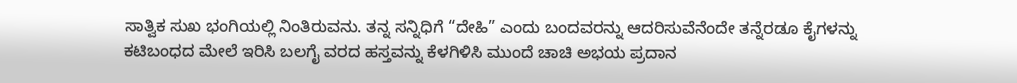ಸಾತ್ವಿಕ ಸುಖ ಭಂಗಿಯಲ್ಲಿ ನಿಂತಿರುವನು. ತನ್ನ ಸನ್ನಿಧಿಗೆ “ದೇಹಿ” ಎಂದು ಬಂದವರನ್ನು ಆದರಿಸುವೆನೆಂದೇ ತನ್ನೆರಡೂ ಕೈಗಳನ್ನು ಕಟಿಬಂಧದ ಮೇಲೆ ಇರಿಸಿ ಬಲಗೈ ವರದ ಹಸ್ತವನ್ನು ಕೆಳಗಿಳಿಸಿ ಮುಂದೆ ಚಾಚಿ ಅಭಯ ಪ್ರದಾನ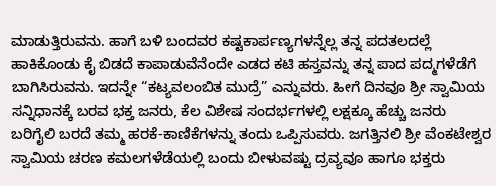ಮಾಡುತ್ತಿರುವನು. ಹಾಗೆ ಬಳಿ ಬಂದವರ ಕಷ್ಟಕಾರ್ಪಣ್ಯಗಳನ್ನೆಲ್ಲ ತನ್ನ ಪದತಲದಲ್ಲೆ ಹಾಕಿಕೊಂಡು ಕೈ ಬಿಡದೆ ಕಾಪಾಡುವೆನೆಂದೇ ಎಡದ ಕಟಿ ಹಸ್ತವನ್ನು ತನ್ನ ಪಾದ ಪದ್ಮಗಳೆಡೆಗೆ ಬಾಗಿಸಿರುವನು. ಇದನ್ನೇ “ಕಟ್ಯವಲಂಬಿತ ಮುದ್ರೆ” ಎನ್ನುವರು. ಹೀಗೆ ದಿನವೂ ಶ್ರೀ ಸ್ವಾಮಿಯ ಸನ್ನಿಧಾನಕ್ಕೆ ಬರವ ಭಕ್ತ ಜನರು, ಕೆಲ ವಿಶೇಷ ಸಂದರ್ಭಗಳಲ್ಲಿ ಲಕ್ಷಕ್ಕೂ ಹೆಚ್ಚು ಜನರು ಬರಿಗೈಲಿ ಬರದೆ ತಮ್ಮ ಹರಕೆ-ಕಾಣಿಕೆಗಳನ್ನು ತಂದು ಒಪ್ಪಿಸುವರು. ಜಗತ್ತಿನಲಿ ಶ್ರೀ ವೆಂಕಟೇಶ್ವರ ಸ್ವಾಮಿಯ ಚರಣ ಕಮಲಗಳೆಡೆಯಲ್ಲಿ ಬಂದು ಬೀಳುವಷ್ಟು ದ್ರವ್ಯವೂ ಹಾಗೂ ಭಕ್ತರು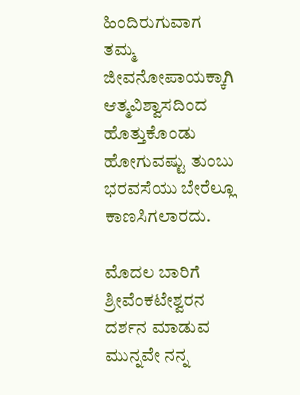ಹಿಂದಿರುಗುವಾಗ ತಮ್ಮ ಜೀವನೋಪಾಯಕ್ಕಾಗಿ ಆತ್ಮವಿಶ್ವಾಸದಿಂದ ಹೊತ್ತುಕೊಂಡು ಹೋಗುವಷ್ಟು ತುಂಬು ಭರವಸೆಯು ಬೇರೆಲ್ಲೂ ಕಾಣಸಿಗಲಾರದು.

ಮೊದಲ ಬಾರಿಗೆ ಶ್ರೀವೆಂಕಟೇಶ್ವರನ ದರ್ಶನ ಮಾಡುವ ಮುನ್ನವೇ ನನ್ನ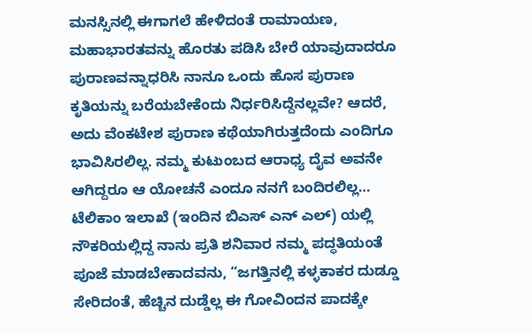ಮನಸ್ಸಿನಲ್ಲಿ ಈಗಾಗಲೆ ಹೇಳಿದಂತೆ ರಾಮಾಯಣ, ಮಹಾಭಾರತವನ್ನು ಹೊರತು ಪಡಿಸಿ ಬೇರೆ ಯಾವುದಾದರೂ ಪುರಾಣವನ್ನಾಧರಿಸಿ ನಾನೂ ಒಂದು ಹೊಸ ಪುರಾಣ ಕೃತಿಯನ್ನು ಬರೆಯಬೇಕೆಂದು ನಿರ್ಧರಿಸಿದ್ದೆನಲ್ಲವೇ? ಆದರೆ, ಅದು ವೆಂಕಟೇಶ ಪುರಾಣ ಕಥೆಯಾಗಿರುತ್ತದೆಂದು ಎಂದಿಗೂ ಭಾವಿಸಿರಲಿಲ್ಲ. ನಮ್ಮ ಕುಟುಂಬದ ಆರಾಧ್ಯ ದೈವ ಅವನೇ ಆಗಿದ್ದರೂ ಆ ಯೋಚನೆ ಎಂದೂ ನನಗೆ ಬಂದಿರಲಿಲ್ಲ... ಟೆಲಿಕಾಂ ಇಲಾಖೆ (ಇಂದಿನ ಬಿಎಸ್ ಎನ್ ಎಲ್) ಯಲ್ಲಿ ನೌಕರಿಯಲ್ಲಿದ್ದ ನಾನು ಪ್ರತಿ ಶನಿವಾರ ನಮ್ಮ ಪದ್ಧತಿಯಂತೆ ಪೂಜೆ ಮಾಡಬೇಕಾದವನು, “ಜಗತ್ತಿನಲ್ಲಿ ಕಳ್ಳಕಾಕರ ದುಡ್ಡೂ ಸೇರಿದಂತೆ, ಹೆಚ್ಚಿನ ದುಡ್ಡೆಲ್ಲ ಈ ಗೋವಿಂದನ ಪಾದಕ್ಕೇ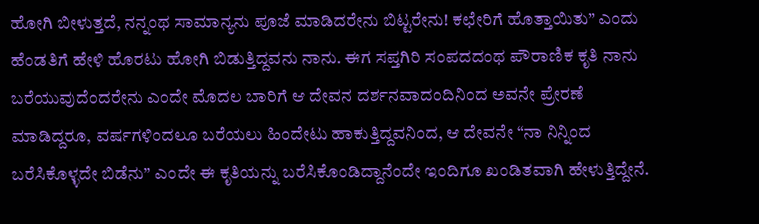ಹೋಗಿ ಬೀಳುತ್ತದೆ, ನನ್ನಂಥ ಸಾಮಾನ್ಯನು ಪೂಜೆ ಮಾಡಿದರೇನು ಬಿಟ್ಟರೇನು! ಕಛೇರಿಗೆ ಹೊತ್ತಾಯಿತು” ಎಂದು ಹೆಂಡತಿಗೆ ಹೇಳಿ ಹೊರಟು ಹೋಗಿ ಬಿಡುತ್ತಿದ್ದವನು ನಾನು. ಈಗ ಸಪ್ತಗಿರಿ ಸಂಪದದಂಥ ಪೌರಾಣಿಕ ಕೃತಿ ನಾನು ಬರೆಯುವುದೆಂದರೇನು ಎಂದೇ ಮೊದಲ ಬಾರಿಗೆ ಆ ದೇವನ ದರ್ಶನವಾದಂದಿನಿಂದ ಅವನೇ ಪ್ರೇರಣೆ ಮಾಡಿದ್ದರೂ, ವರ್ಷಗಳಿಂದಲೂ ಬರೆಯಲು ಹಿಂದೇಟು ಹಾಕುತ್ತಿದ್ದವನಿಂದ, ಆ ದೇವನೇ “ನಾ ನಿನ್ನಿಂದ ಬರೆಸಿಕೊಳ್ಳದೇ ಬಿಡೆನು” ಎಂದೇ ಈ ಕೃತಿಯನ್ನು ಬರೆಸಿಕೊಂಡಿದ್ದಾನೆಂದೇ ಇಂದಿಗೂ ಖಂಡಿತವಾಗಿ ಹೇಳುತ್ತಿದ್ದೇನೆ.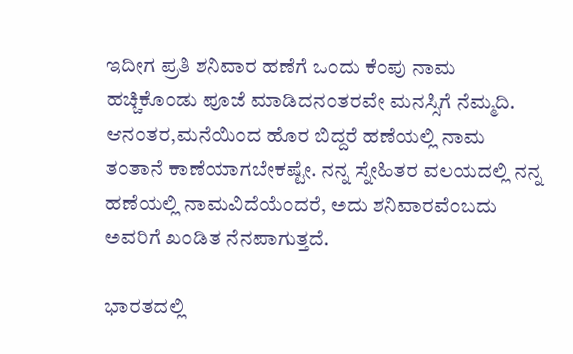ಇದೀಗ ಪ್ರತಿ ಶನಿವಾರ ಹಣೆಗೆ ಒಂದು ಕೆಂಪು ನಾಮ ಹಚ್ಚಿಕೊಂಡು ಪೂಜೆ ಮಾಡಿದನಂತರವೇ ಮನಸ್ಸಿಗೆ ನೆಮ್ಮದಿ. ಆನಂತರ,ಮನೆಯಿಂದ ಹೊರ ಬಿದ್ದರೆ ಹಣೆಯಲ್ಲಿ ನಾಮ ತಂತಾನೆ ಕಾಣೆಯಾಗಬೇಕಷ್ಟೇ. ನನ್ನ ಸ್ನೇಹಿತರ ವಲಯದಲ್ಲಿ ನನ್ನ ಹಣೆಯಲ್ಲಿ ನಾಮವಿದೆಯೆಂದರೆ, ಅದು ಶನಿವಾರವೆಂಬದು ಅವರಿಗೆ ಖಂಡಿತ ನೆನಪಾಗುತ್ತದೆ.

ಭಾರತದಲ್ಲಿ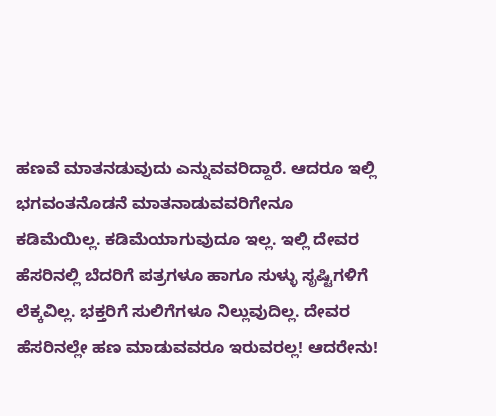ಹಣವೆ ಮಾತನಡುವುದು ಎನ್ನುವವರಿದ್ದಾರೆ. ಆದರೂ ಇಲ್ಲಿ ಭಗವಂತನೊಡನೆ ಮಾತನಾಡುವವರಿಗೇನೂ ಕಡಿಮೆಯಿಲ್ಲ. ಕಡಿಮೆಯಾಗುವುದೂ ಇಲ್ಲ. ಇಲ್ಲಿ ದೇವರ ಹೆಸರಿನಲ್ಲಿ ಬೆದರಿಗೆ ಪತ್ರಗಳೂ ಹಾಗೂ ಸುಳ್ಳು ಸೃಷ್ಟಿಗಳಿಗೆ ಲೆಕ್ಕವಿಲ್ಲ. ಭಕ್ತರಿಗೆ ಸುಲಿಗೆಗಳೂ ನಿಲ್ಲುವುದಿಲ್ಲ. ದೇವರ ಹೆಸರಿನಲ್ಲೇ ಹಣ ಮಾಡುವವರೂ ಇರುವರಲ್ಲ! ಆದರೇನು!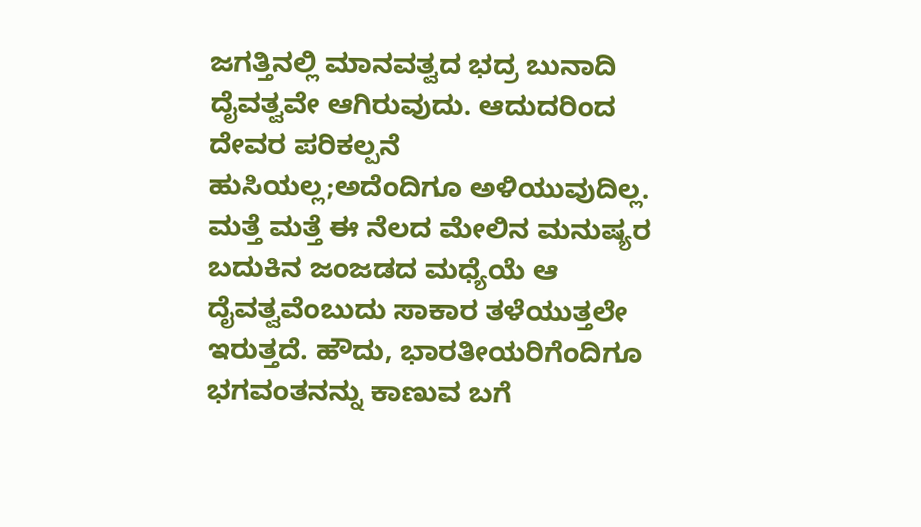ಜಗತ್ತಿನಲ್ಲಿ ಮಾನವತ್ವದ ಭದ್ರ ಬುನಾದಿ ದೈವತ್ವವೇ ಆಗಿರುವುದು. ಆದುದರಿಂದ ದೇವರ ಪರಿಕಲ್ಪನೆ ಹುಸಿಯಲ್ಲ;ಅದೆಂದಿಗೂ ಅಳಿಯುವುದಿಲ್ಲ. ಮತ್ತೆ ಮತ್ತೆ ಈ ನೆಲದ ಮೇಲಿನ ಮನುಷ್ಯರ ಬದುಕಿನ ಜಂಜಡದ ಮಧ್ಯೆಯೆ ಆ ದೈವತ್ವವೆಂಬುದು ಸಾಕಾರ ತಳೆಯುತ್ತಲೇ ಇರುತ್ತದೆ. ಹೌದು, ಭಾರತೀಯರಿಗೆಂದಿಗೂ ಭಗವಂತನನ್ನು ಕಾಣುವ ಬಗೆ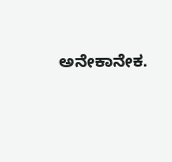ಅನೇಕಾನೇಕ.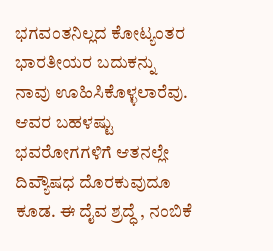ಭಗವಂತನಿಲ್ಲದ ಕೋಟ್ಯಂತರ ಭಾರತೀಯರ ಬದುಕನ್ನು ನಾವು ಊಹಿಸಿಕೊಳ್ಳಲಾರೆವು. ಆವರ ಬಹಳಷ್ಟು ಭವರೋಗಗಳಿಗೆ ಆತನಲ್ಲೇ ದಿವ್ಯೌಷಧ ದೊರಕುವುದೂ ಕೂಡ. ಈ ದೈವ ಶ್ರದ್ಧೆ , ನಂಬಿಕೆ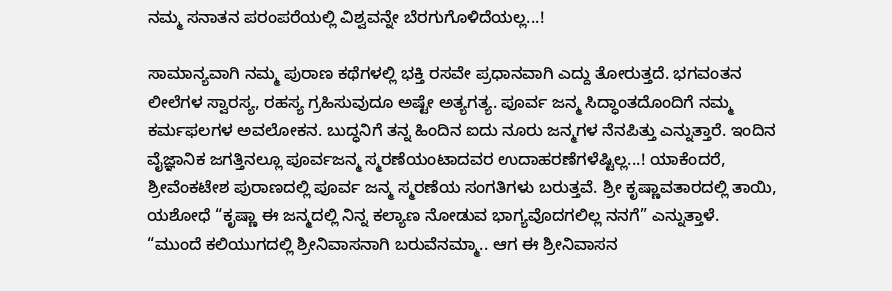ನಮ್ಮ ಸನಾತನ ಪರಂಪರೆಯಲ್ಲಿ ವಿಶ್ವವನ್ನೇ ಬೆರಗುಗೊಳಿದೆಯಲ್ಲ...!

ಸಾಮಾನ್ಯವಾಗಿ ನಮ್ಮ ಪುರಾಣ ಕಥೆಗಳಲ್ಲಿ ಭಕ್ತಿ ರಸವೇ ಪ್ರಧಾನವಾಗಿ ಎದ್ದು ತೋರುತ್ತದೆ. ಭಗವಂತನ ಲೀಲೆಗಳ ಸ್ವಾರಸ್ಯ, ರಹಸ್ಯ ಗ್ರಹಿಸುವುದೂ ಅಷ್ಟೇ ಅತ್ಯಗತ್ಯ. ಪೂರ್ವ ಜನ್ಮ ಸಿದ್ಧಾಂತದೊಂದಿಗೆ ನಮ್ಮ ಕರ್ಮಫಲಗಳ ಅವಲೋಕನ. ಬುದ್ಧನಿಗೆ ತನ್ನ ಹಿಂದಿನ ಐದು ನೂರು ಜನ್ಮಗಳ ನೆನಪಿತ್ತು ಎನ್ನುತ್ತಾರೆ. ಇಂದಿನ ವೈಜ್ಞಾನಿಕ ಜಗತ್ತಿನಲ್ಲೂ ಪೂರ್ವಜನ್ಮ ಸ್ಮರಣೆಯಂಟಾದವರ ಉದಾಹರಣೆಗಳೆಷ್ಟಿಲ್ಲ...! ಯಾಕೆಂದರೆ, ಶ್ರೀವೆಂಕಟೇಶ ಪುರಾಣದಲ್ಲಿ ಪೂರ್ವ ಜನ್ಮ ಸ್ಮರಣೆಯ ಸಂಗತಿಗಳು ಬರುತ್ತವೆ. ಶ್ರೀ ಕೃಷ್ಣಾವತಾರದಲ್ಲಿ ತಾಯಿ, ಯಶೋಧೆ “ಕೃಷ್ಣಾ ಈ ಜನ್ಮದಲ್ಲಿ ನಿನ್ನ ಕಲ್ಯಾಣ ನೋಡುವ ಭಾಗ್ಯವೊದಗಲಿಲ್ಲ ನನಗೆ” ಎನ್ನುತ್ತಾಳೆ. “ಮುಂದೆ ಕಲಿಯುಗದಲ್ಲಿ ಶ್ರೀನಿವಾಸನಾಗಿ ಬರುವೆನಮ್ಮಾ.. ಆಗ ಈ ಶ್ರೀನಿವಾಸನ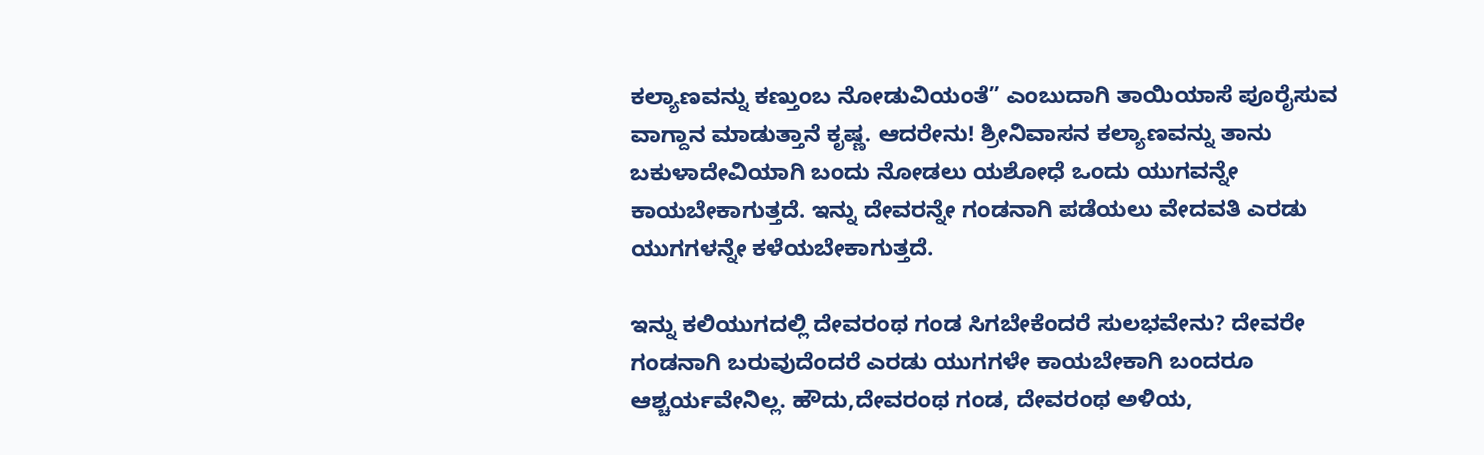ಕಲ್ಯಾಣವನ್ನು ಕಣ್ತುಂಬ ನೋಡುವಿಯಂತೆ” ಎಂಬುದಾಗಿ ತಾಯಿಯಾಸೆ ಪೂರೈಸುವ ವಾಗ್ದಾನ ಮಾಡುತ್ತಾನೆ ಕೃಷ್ಣ. ಆದರೇನು! ಶ್ರೀನಿವಾಸನ ಕಲ್ಯಾಣವನ್ನು ತಾನು ಬಕುಳಾದೇವಿಯಾಗಿ ಬಂದು ನೋಡಲು ಯಶೋಧೆ ಒಂದು ಯುಗವನ್ನೇ ಕಾಯಬೇಕಾಗುತ್ತದೆ. ಇನ್ನು ದೇವರನ್ನೇ ಗಂಡನಾಗಿ ಪಡೆಯಲು ವೇದವತಿ ಎರಡು ಯುಗಗಳನ್ನೇ ಕಳೆಯಬೇಕಾಗುತ್ತದೆ.

ಇನ್ನು ಕಲಿಯುಗದಲ್ಲಿ ದೇವರಂಥ ಗಂಡ ಸಿಗಬೇಕೆಂದರೆ ಸುಲಭವೇನು? ದೇವರೇ ಗಂಡನಾಗಿ ಬರುವುದೆಂದರೆ ಎರಡು ಯುಗಗಳೇ ಕಾಯಬೇಕಾಗಿ ಬಂದರೂ ಆಶ್ಚರ್ಯವೇನಿಲ್ಲ. ಹೌದು,ದೇವರಂಥ ಗಂಡ, ದೇವರಂಥ ಅಳಿಯ,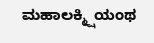ಮಹಾಲಕ್ಮ್ಷಿಯಂಥ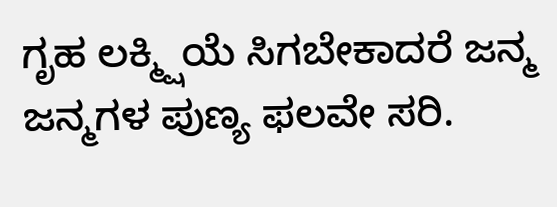ಗೃಹ ಲಕ್ಮ್ಷಿಯೆ ಸಿಗಬೇಕಾದರೆ ಜನ್ಮ ಜನ್ಮಗಳ ಪುಣ್ಯ ಫಲವೇ ಸರಿ.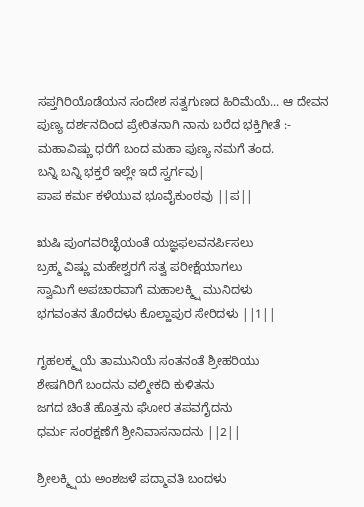ಸಪ್ತಗಿರಿಯೊಡೆಯನ ಸಂದೇಶ ಸತ್ವಗುಣದ ಹಿರಿಮೆಯೆ... ಆ ದೇವನ ಪುಣ್ಯ ದರ್ಶನದಿಂದ ಪ್ರೇರಿತನಾಗಿ ನಾನು ಬರೆದ ಭಕ್ತಿಗೀತೆ :-
ಮಹಾವಿಷ್ಣು ಧರೆಗೆ ಬಂದ ಮಹಾ ಪುಣ್ಯ ನಮಗೆ ತಂದ.
ಬನ್ನಿ ಬನ್ನಿ ಭಕ್ತರೆ ಇಲ್ಲೇ ಇದೆ ಸ್ವರ್ಗವು|
ಪಾಪ ಕರ್ಮ ಕಳೆಯುವ ಭೂವೈಕುಂಠವು ||ಪ||

ಋಷಿ ಪುಂಗವರಿಚ್ಛೆಯಂತೆ ಯಜ್ಞಫಲವನರ್ಪಿಸಲು
ಬ್ರಹ್ಮ ವಿಷ್ಣು ಮಹೇಶ್ವರಗೆ ಸತ್ವ ಪರೀಕ್ಷೆಯಾಗಲು
ಸ್ವಾಮಿಗೆ ಅಪಚಾರವಾಗೆ ಮಹಾಲಕ್ಮ್ಷಿ ಮುನಿದಳು
ಭಗವಂತನ ತೊರೆದಳು ಕೊಲ್ಹಾಪುರ ಸೇರಿದಳು ||1||

ಗೃಹಲಕ್ಮ್ಷಯೆ ತಾಮುನಿಯೆ ಸಂತನಂತೆ ಶ್ರೀಹರಿಯು
ಶೇಷಗಿರಿಗೆ ಬಂದನು ವಲ್ಮೀಕದಿ ಕುಳಿತನು
ಜಗದ ಚಿಂತೆ ಹೊತ್ತನು ಘೋರ ತಪವಗೈದನು
ಧರ್ಮ ಸಂರಕ್ಷಣೆಗೆ ಶ್ರೀನಿವಾಸನಾದನು ||2||

ಶ್ರೀಲಕ್ಮ್ಷಿಯ ಅಂಶಜಳೆ ಪದ್ಮಾವತಿ ಬಂದಳು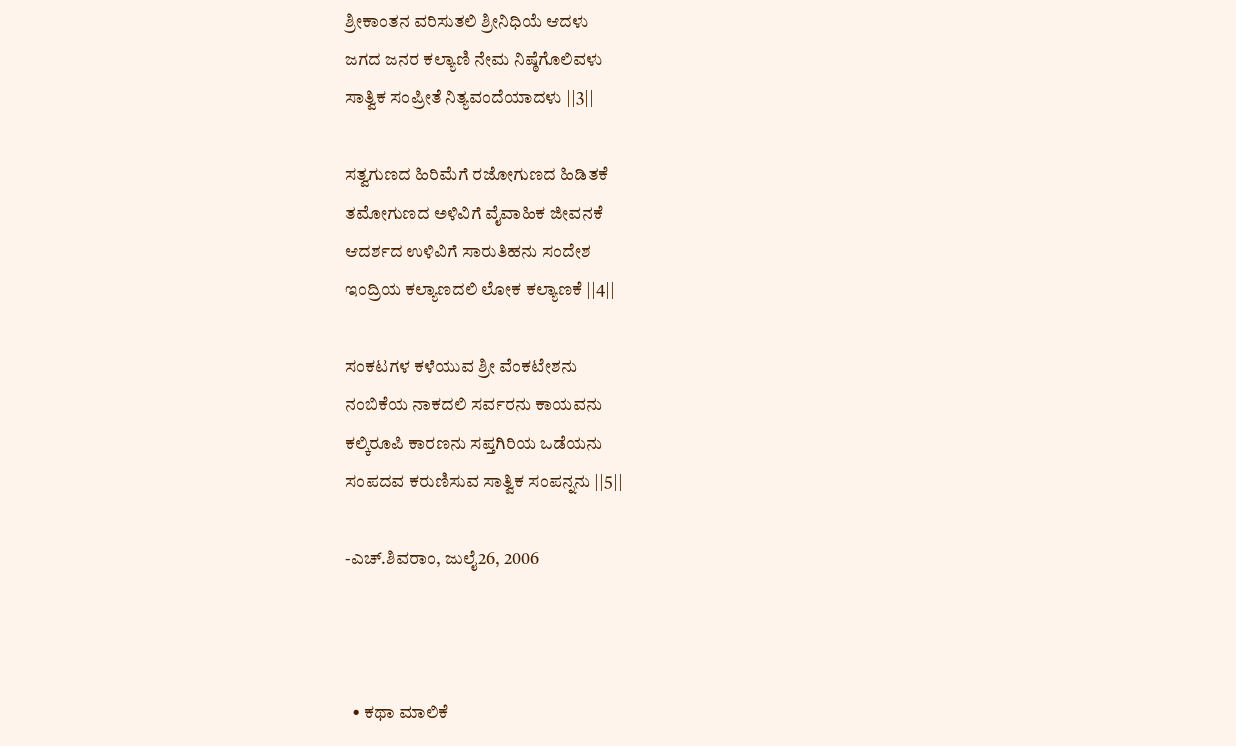ಶ್ರೀಕಾಂತನ ವರಿಸುತಲಿ ಶ್ರೀನಿಧಿಯೆ ಆದಳು
ಜಗದ ಜನರ ಕಲ್ಯಾಣಿ ನೇಮ ನಿಷ್ಠೆಗೊಲಿವಳು
ಸಾತ್ವಿಕ ಸಂಪ್ರೀತೆ ನಿತ್ಯವಂದೆಯಾದಳು ||3||

ಸತ್ವಗುಣದ ಹಿರಿಮೆಗೆ ರಜೋಗುಣದ ಹಿಡಿತಕೆ
ತಮೋಗುಣದ ಅಳಿವಿಗೆ ವೈವಾಹಿಕ ಜೀವನಕೆ
ಆದರ್ಶದ ಉಳಿವಿಗೆ ಸಾರುತಿಹನು ಸಂದೇಶ
ಇಂದ್ರಿಯ ಕಲ್ಯಾಣದಲಿ ಲೋಕ ಕಲ್ಯಾಣಕೆ ||4||

ಸಂಕಟಗಳ ಕಳೆಯುವ ಶ್ರೀ ವೆಂಕಟೇಶನು
ನಂಬಿಕೆಯ ನಾಕದಲಿ ಸರ್ವರನು ಕಾಯವನು
ಕಲ್ಕಿರೂಪಿ ಕಾರಣನು ಸಪ್ತಗಿರಿಯ ಒಡೆಯನು
ಸಂಪದವ ಕರುಣಿಸುವ ಸಾತ್ವಿಕ ಸಂಪನ್ನನು ||5||

-ಎಚ್.ಶಿವರಾಂ, ಜುಲೈ26, 2006



  • ಕಥಾ ಮಾಲಿಕೆ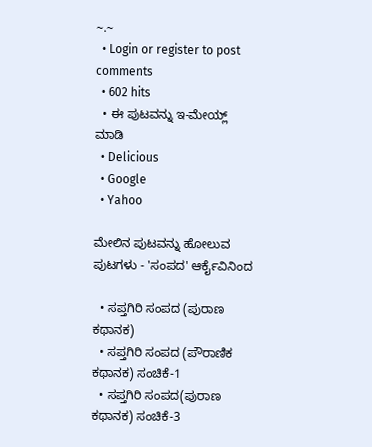~.~
  • Login or register to post comments
  • 602 hits
  • ಈ ಪುಟವನ್ನು ಇ-ಮೇಯ್ಲ್ ಮಾಡಿ
  • Delicious
  • Google
  • Yahoo

ಮೇಲಿನ ಪುಟವನ್ನು ಹೋಲುವ ಪುಟಗಳು - 'ಸಂಪದ' ಆರ್ಕೈವಿನಿಂದ

  • ಸಪ್ತಗಿರಿ ಸಂಪದ (ಪುರಾಣ ಕಥಾನಕ)
  • ಸಪ್ತಗಿರಿ ಸಂಪದ (ಪೌರಾಣಿಕ ಕಥಾನಕ) ಸಂಚಿಕೆ-1
  • ಸಪ್ತಗಿರಿ ಸಂಪದ(ಪುರಾಣ ಕಥಾನಕ) ಸಂಚಿಕೆ-3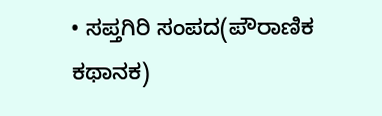• ಸಪ್ತಗಿರಿ ಸಂಪದ(ಪೌರಾಣಿಕ ಕಥಾನಕ)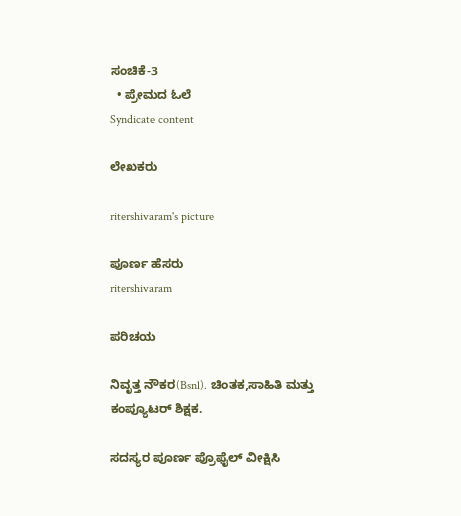ಸಂಚಿಕೆ-3
  • ಪ್ರೇಮದ ಓಲೆ
Syndicate content

ಲೇಖಕರು

ritershivaram's picture

ಪೂರ್ಣ ಹೆಸರು
ritershivaram

ಪರಿಚಯ

ನಿವೃತ್ತ ನೌಕರ(Bsnl). ಚಿಂತಕ,ಸಾಹಿತಿ ಮತ್ತು ಕಂಪ್ಯೂಟರ್ ಶಿಕ್ಷಕ.

ಸದಸ್ಯರ ಪೂರ್ಣ ಪ್ರೊಫೈಲ್ ವೀಕ್ಷಿಸಿ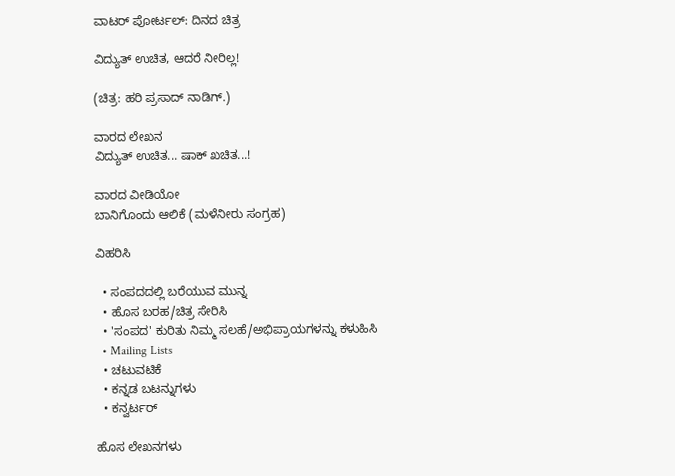ವಾಟರ್ ಪೋರ್ಟಲ್: ದಿನದ ಚಿತ್ರ

ವಿದ್ಯುತ್ ಉಚಿತ, ಆದರೆ ನೀರಿಲ್ಲ!

(ಚಿತ್ರ: ಹರಿ ಪ್ರಸಾದ್ ನಾಡಿಗ್.)

ವಾರದ ಲೇಖನ
ವಿದ್ಯುತ್ ಉಚಿತ... ಷಾಕ್ ಖಚಿತ...!

ವಾರದ ವೀಡಿಯೋ
ಬಾನಿಗೊಂದು ಆಲಿಕೆ (ಮಳೆನೀರು ಸಂಗ್ರಹ)

ವಿಹರಿಸಿ

  • ಸಂಪದದಲ್ಲಿ ಬರೆಯುವ ಮುನ್ನ
  • ಹೊಸ ಬರಹ/ಚಿತ್ರ ಸೇರಿಸಿ
  • 'ಸಂಪದ' ಕುರಿತು ನಿಮ್ಮ ಸಲಹೆ/ಅಭಿಪ್ರಾಯಗಳನ್ನು ಕಳುಹಿಸಿ
  • Mailing Lists
  • ಚಟುವಟಿಕೆ
  • ಕನ್ನಡ ಬಟನ್ನುಗಳು
  • ಕನ್ವರ್ಟರ್

ಹೊಸ ಲೇಖನಗಳು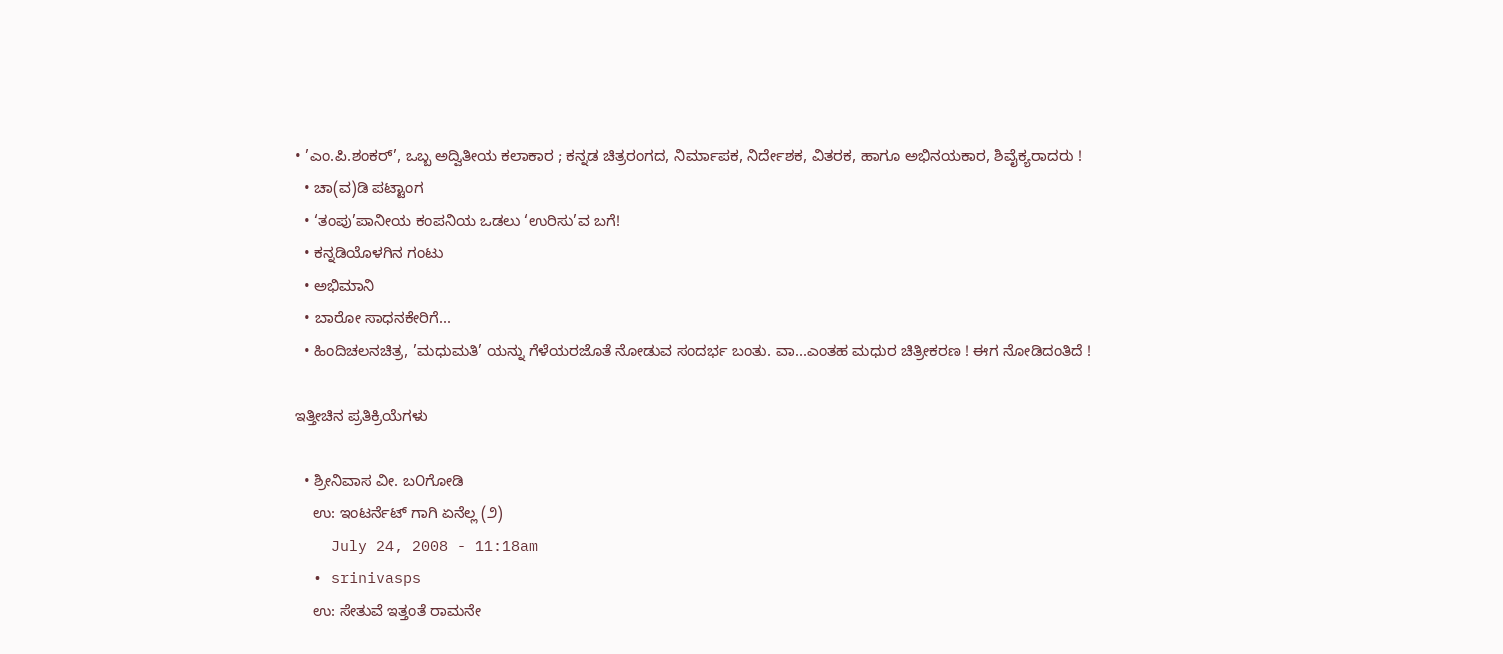• ’ಎಂ.ಪಿ.ಶಂಕರ್’, ಒಬ್ಬ ಅದ್ವಿತೀಯ ಕಲಾಕಾರ ; ಕನ್ನಡ ಚಿತ್ರರಂಗದ, ನಿರ್ಮಾಪಕ, ನಿರ್ದೇಶಕ, ವಿತರಕ, ಹಾಗೂ ಅಭಿನಯಕಾರ, ಶಿವೈಕ್ಯರಾದರು !
  • ಚಾ(ವ)ಡಿ ಪಟ್ಟಾಂಗ
  • ‘ತಂಪು’ಪಾನೀಯ ಕಂಪನಿಯ ಒಡಲು ‘ಉರಿಸು’ವ ಬಗೆ!
  • ಕನ್ನಡಿಯೊಳಗಿನ ಗಂಟು
  • ಅಭಿಮಾನಿ
  • ಬಾರೋ ಸಾಧನಕೇರಿಗೆ...
  • ಹಿಂದಿಚಲನಚಿತ್ರ, ’ಮಧುಮತಿ’ ಯನ್ನು ಗೆಳೆಯರಜೊತೆ ನೋಡುವ ಸಂದರ್ಭ ಬಂತು. ವಾ...ಎಂತಹ ಮಧುರ ಚಿತ್ರೀಕರಣ ! ಈಗ ನೋಡಿದಂತಿದೆ !

ಇತ್ತೀಚಿನ ಪ್ರತಿಕ್ರಿಯೆಗಳು

  • ಶ್ರೀನಿವಾಸ ವೀ. ಬ೦ಗೋಡಿ
    ಉ: ಇಂಟರ್ನೆಟ್ ಗಾಗಿ ಏನೆಲ್ಲ (೨)
    July 24, 2008 - 11:18am
  • srinivasps
    ಉ: ಸೇತುವೆ ಇತ್ತಂತೆ ರಾಮನೇ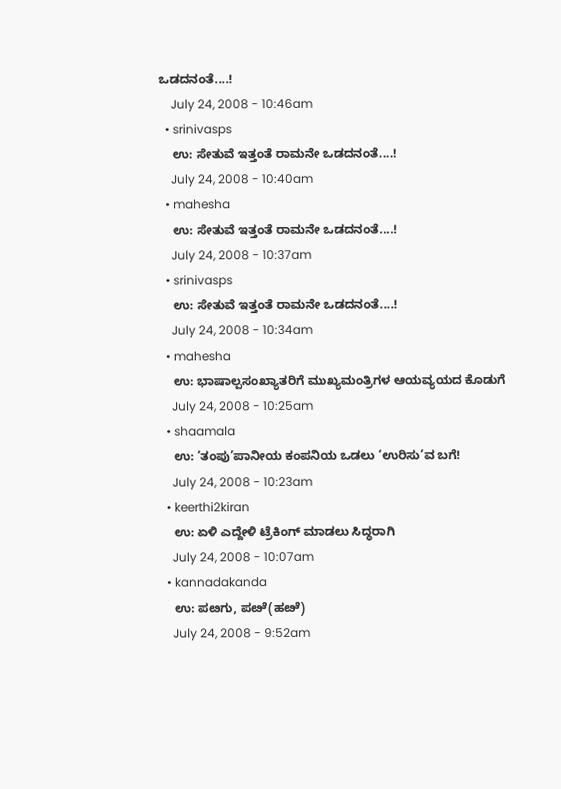ಒಡದನಂತೆ....!
    July 24, 2008 - 10:46am
  • srinivasps
    ಉ: ಸೇತುವೆ ಇತ್ತಂತೆ ರಾಮನೇ ಒಡದನಂತೆ....!
    July 24, 2008 - 10:40am
  • mahesha
    ಉ: ಸೇತುವೆ ಇತ್ತಂತೆ ರಾಮನೇ ಒಡದನಂತೆ....!
    July 24, 2008 - 10:37am
  • srinivasps
    ಉ: ಸೇತುವೆ ಇತ್ತಂತೆ ರಾಮನೇ ಒಡದನಂತೆ....!
    July 24, 2008 - 10:34am
  • mahesha
    ಉ: ಭಾಷಾಲ್ಪಸಂಖ್ಯಾತರಿಗೆ ಮುಖ್ಯಮಂತ್ರಿಗಳ ಆಯವ್ಯಯದ ಕೊಡುಗೆ
    July 24, 2008 - 10:25am
  • shaamala
    ಉ: ‘ತಂಪು’ಪಾನೀಯ ಕಂಪನಿಯ ಒಡಲು ‘ಉರಿಸು’ವ ಬಗೆ!
    July 24, 2008 - 10:23am
  • keerthi2kiran
    ಉ: ಏಳಿ ಎದ್ದೇಳಿ ಟ್ರೆಕಿಂಗ್ ಮಾಡಲು ಸಿದ್ಧರಾಗಿ
    July 24, 2008 - 10:07am
  • kannadakanda
    ಉ: ಪೞಗು, ಪೞೆ(ಹೞೆ)
    July 24, 2008 - 9:52am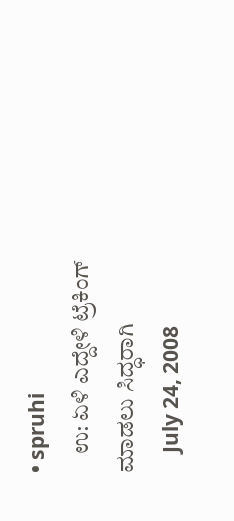• spruhi
    ಉ: ಏಳಿ ಎದ್ದೇಳಿ ಟ್ರೆಕಿಂಗ್ ಮಾಡಲು ಸಿದ್ಧರಾಗಿ
    July 24, 2008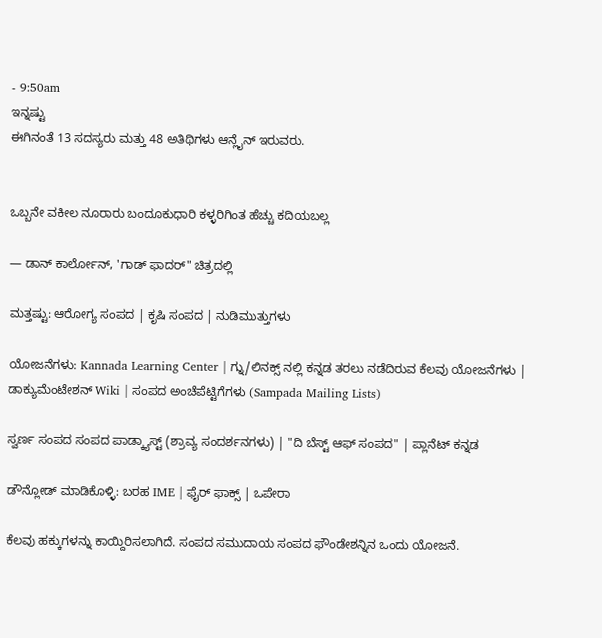- 9:50am
ಇನ್ನಷ್ಟು
ಈಗಿನಂತೆ 13 ಸದಸ್ಯರು ಮತ್ತು 48 ಅತಿಥಿಗಳು ಆನ್ಲೈನ್ ಇರುವರು.


ಒಬ್ಬನೇ ವಕೀಲ ನೂರಾರು ಬಂದೂಕುಧಾರಿ ಕಳ್ಳರಿಗಿಂತ ಹೆಚ್ಚು ಕದಿಯಬಲ್ಲ

— ಡಾನ್ ಕಾರ್ಲೋನ್, 'ಗಾಡ್ ಫಾದರ್" ಚಿತ್ರದಲ್ಲಿ

ಮತ್ತಷ್ಟು: ಆರೋಗ್ಯ ಸಂಪದ | ಕೃಷಿ ಸಂಪದ | ನುಡಿಮುತ್ತುಗಳು

ಯೋಜನೆಗಳು: Kannada Learning Center | ಗ್ನು/ಲಿನಕ್ಸ್ ನಲ್ಲಿ ಕನ್ನಡ ತರಲು ನಡೆದಿರುವ ಕೆಲವು ಯೋಜನೆಗಳು | ಡಾಕ್ಯುಮೆಂಟೇಶನ್ Wiki | ಸಂಪದ ಅಂಚೆಪೆಟ್ಟಿಗೆಗಳು (Sampada Mailing Lists)

ಸ್ವರ್ಣ ಸಂಪದ ಸಂಪದ ಪಾಡ್ಕ್ಯಾಸ್ಟ್ (ಶ್ರಾವ್ಯ ಸಂದರ್ಶನಗಳು) | "ದಿ ಬೆಸ್ಟ್ ಆಫ್ ಸಂಪದ" | ಪ್ಲಾನೆಟ್ ಕನ್ನಡ

ಡೌನ್ಲೋಡ್ ಮಾಡಿಕೊಳ್ಳಿ: ಬರಹ IME | ಫೈರ್ ಫಾಕ್ಸ್ | ಒಪೇರಾ

ಕೆಲವು ಹಕ್ಕುಗಳನ್ನು ಕಾಯ್ದಿರಿಸಲಾಗಿದೆ. ಸಂಪದ ಸಮುದಾಯ ಸಂಪದ ಫೌಂಡೇಶನ್ನಿನ ಒಂದು ಯೋಜನೆ.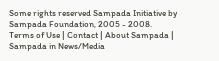Some rights reserved Sampada Initiative by Sampada Foundation, 2005 - 2008.
Terms of Use | Contact | About Sampada | Sampada in News/Media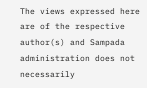The views expressed here are of the respective author(s) and Sampada administration does not necessarily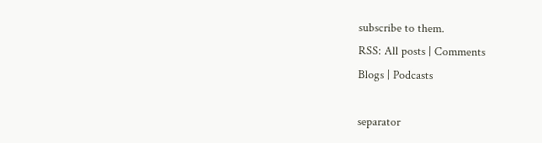subscribe to them.
RSS: All posts | Comments
Blogs | Podcasts

separator